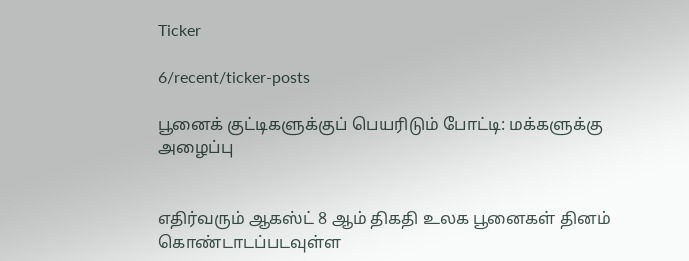Ticker

6/recent/ticker-posts

பூனைக் குட்டிகளுக்குப் பெயரிடும் போட்டி: மக்களுக்கு அழைப்பு


எதிர்வரும் ஆகஸ்ட் 8 ஆம் திகதி உலக பூனைகள் தினம் கொண்டாடப்படவுள்ள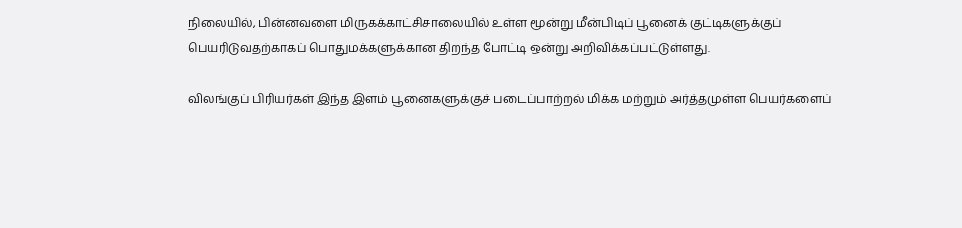நிலையில், பின்னவளை மிருகக்காட்சிசாலையில் உள்ள மூன்று மீன்பிடிப் பூனைக் குட்டிகளுக்குப் பெயரிடுவதற்காகப் பொதுமக்களுக்கான திறந்த போட்டி ஒன்று அறிவிக்கப்பட்டுள்ளது.

விலங்குப் பிரியர்கள் இந்த இளம் பூனைகளுக்குச் படைப்பாற்றல் மிக்க மற்றும் அர்த்தமுள்ள பெயர்களைப்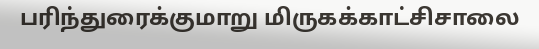பரிந்துரைக்குமாறு மிருகக்காட்சிசாலை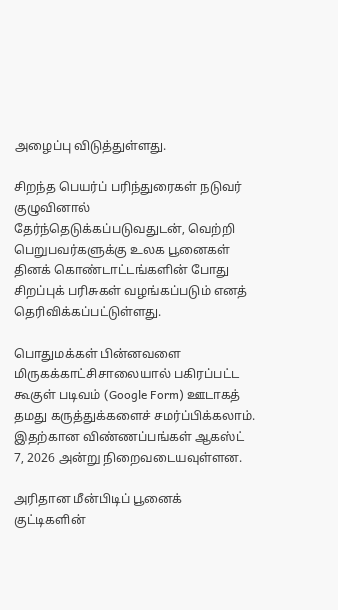அழைப்பு விடுத்துள்ளது.

சிறந்த பெயர்ப் பரிந்துரைகள் நடுவர் குழுவினால் தேர்ந்தெடுக்கப்படுவதுடன், வெற்றி பெறுபவர்களுக்கு உலக பூனைகள் தினக் கொண்டாட்டங்களின் போது சிறப்புக் பரிசுகள் வழங்கப்படும் எனத் தெரிவிக்கப்பட்டுள்ளது.

பொதுமக்கள் பின்னவளை மிருகக்காட்சிசாலையால் பகிரப்பட்ட கூகுள் படிவம் (Google Form) ஊடாகத் தமது கருத்துக்களைச் சமர்ப்பிக்கலாம். இதற்கான விண்ணப்பங்கள் ஆகஸ்ட் 7, 2026 அன்று நிறைவடையவுள்ளன.

அரிதான மீன்பிடிப் பூனைக் குட்டிகளின்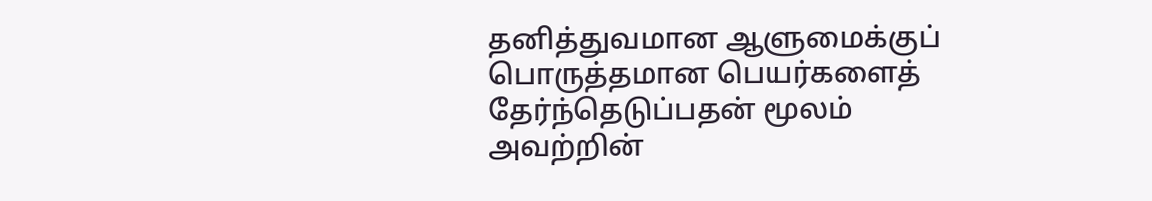தனித்துவமான ஆளுமைக்குப் பொருத்தமான பெயர்களைத் தேர்ந்தெடுப்பதன் மூலம் அவற்றின்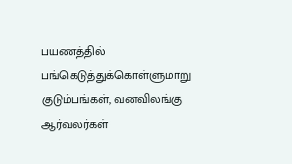பயணத்தில் பங்கெடுத்துக்கொள்ளுமாறு குடும்பங்கள், வனவிலங்கு ஆர்வலர்கள்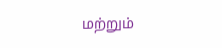மற்றும்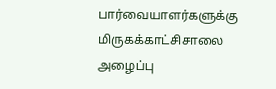பார்வையாளர்களுக்கு மிருகக்காட்சிசாலை அழைப்பு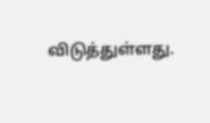விடுத்துள்ளது.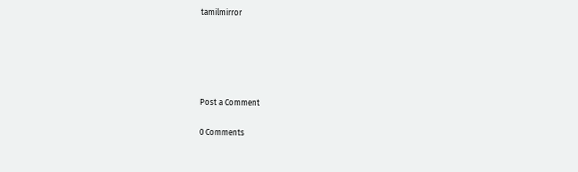tamilmirror





Post a Comment

0 Comments